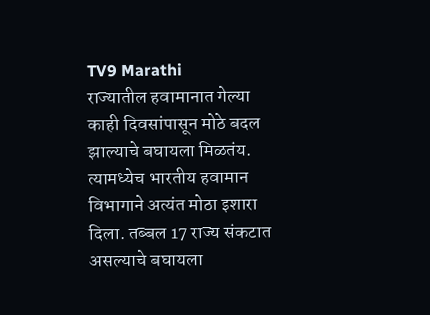TV9 Marathi
राज्यातील हवामानात गेल्या काही दिवसांपासून मोठे बदल झाल्याचे बघायला मिळतंय. त्यामध्येच भारतीय हवामान विभागाने अत्यंत मोठा इशारा दिला. तब्बल 17 राज्य संकटात असल्याचे बघायला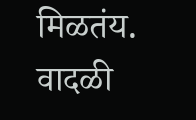मिळतंय. वादळी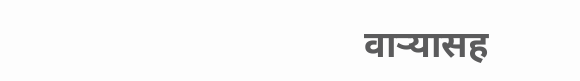वाऱ्यासह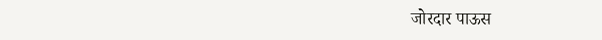जोरदार पाऊस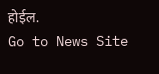होईल.
Go to News Site